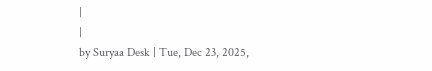|
|
by Suryaa Desk | Tue, Dec 23, 2025,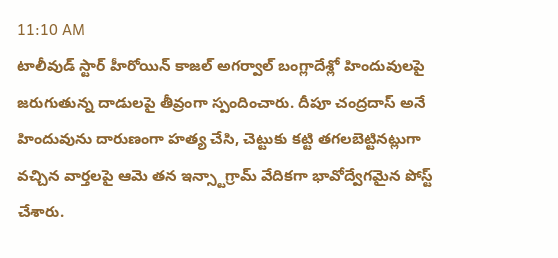11:10 AM
టాలీవుడ్ స్టార్ హీరోయిన్ కాజల్ అగర్వాల్ బంగ్లాదేశ్లో హిందువులపై జరుగుతున్న దాడులపై తీవ్రంగా స్పందించారు. దీపూ చంద్రదాస్ అనే హిందువును దారుణంగా హత్య చేసి, చెట్టుకు కట్టి తగలబెట్టినట్లుగా వచ్చిన వార్తలపై ఆమె తన ఇన్స్టాగ్రామ్ వేదికగా భావోద్వేగమైన పోస్ట్ చేశారు.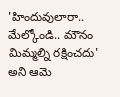'హిందువులారా.. మేల్కోండి.. మౌనం మిమ్మల్ని రక్షించదు' అని ఆమె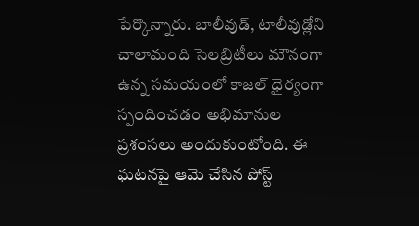పేర్కొన్నారు. బాలీవుడ్, టాలీవుడ్లోని చాలామంది సెలబ్రిటీలు మౌనంగా ఉన్న సమయంలో కాజల్ ధైర్యంగా స్పందించడం అభిమానుల ప్రశంసలు అందుకుంటోంది. ఈ ఘటనపై ఆమె చేసిన పోస్ట్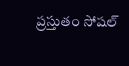ప్రస్తుతం సోషల్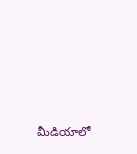మీడియాలో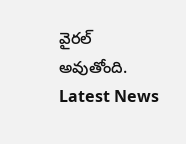వైరల్ అవుతోంది.
Latest News